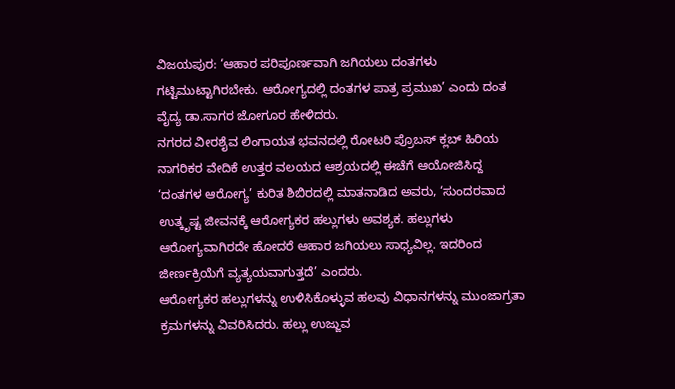ವಿಜಯಪುರ: ‘ಆಹಾರ ಪರಿಪೂರ್ಣವಾಗಿ ಜಗಿಯಲು ದಂತಗಳು ಗಟ್ಟಿಮುಟ್ಟಾಗಿರಬೇಕು. ಆರೋಗ್ಯದಲ್ಲಿ ದಂತಗಳ ಪಾತ್ರ ಪ್ರಮುಖ’ ಎಂದು ದಂತ ವೈದ್ಯ ಡಾ.ಸಾಗರ ಜೋಗೂರ ಹೇಳಿದರು.
ನಗರದ ವೀರಶೈವ ಲಿಂಗಾಯತ ಭವನದಲ್ಲಿ ರೋಟರಿ ಪ್ರೊಬಸ್ ಕ್ಲಬ್ ಹಿರಿಯ ನಾಗರಿಕರ ವೇದಿಕೆ ಉತ್ತರ ವಲಯದ ಆಶ್ರಯದಲ್ಲಿ ಈಚೆಗೆ ಆಯೋಜಿಸಿದ್ದ ‘ದಂತಗಳ ಆರೋಗ್ಯ’ ಕುರಿತ ಶಿಬಿರದಲ್ಲಿ ಮಾತನಾಡಿದ ಅವರು, ‘ಸುಂದರವಾದ ಉತ್ಕೃಷ್ಟ ಜೀವನಕ್ಕೆ ಆರೋಗ್ಯಕರ ಹಲ್ಲುಗಳು ಅವಶ್ಯಕ. ಹಲ್ಲುಗಳು ಆರೋಗ್ಯವಾಗಿರದೇ ಹೋದರೆ ಆಹಾರ ಜಗಿಯಲು ಸಾಧ್ಯವಿಲ್ಲ. ಇದರಿಂದ ಜೀರ್ಣಕ್ರಿಯೆಗೆ ವ್ಯತ್ಯಯವಾಗುತ್ತದೆ’ ಎಂದರು.
ಆರೋಗ್ಯಕರ ಹಲ್ಲುಗಳನ್ನು ಉಳಿಸಿಕೊಳ್ಳುವ ಹಲವು ವಿಧಾನಗಳನ್ನು ಮುಂಜಾಗ್ರತಾ ಕ್ರಮಗಳನ್ನು ವಿವರಿಸಿದರು. ಹಲ್ಲು ಉಜ್ಜುವ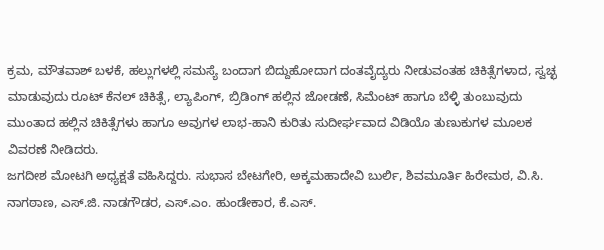ಕ್ರಮ, ಮೌತವಾಶ್ ಬಳಕೆ, ಹಲ್ಲುಗಳಲ್ಲಿ ಸಮಸ್ಯೆ ಬಂದಾಗ ಬಿದ್ದುಹೋದಾಗ ದಂತವೈದ್ಯರು ನೀಡುವಂತಹ ಚಿಕಿತ್ಸೆಗಳಾದ, ಸ್ವಚ್ಛ ಮಾಡುವುದು ರೂಟ್ ಕೆನಲ್ ಚಿಕಿತ್ಸೆ, ಲ್ಯಾಪಿಂಗ್, ಬ್ರಿಡಿಂಗ್ ಹಲ್ಲಿನ ಜೋಡಣೆ, ಸಿಮೆಂಟ್ ಹಾಗೂ ಬೆಳ್ಳಿ ತುಂಬುವುದು ಮುಂತಾದ ಹಲ್ಲಿನ ಚಿಕಿತ್ಸೆಗಳು ಹಾಗೂ ಅವುಗಳ ಲಾಭ-ಹಾನಿ ಕುರಿತು ಸುದೀರ್ಘವಾದ ವಿಡಿಯೊ ತುಣುಕುಗಳ ಮೂಲಕ ವಿವರಣೆ ನೀಡಿದರು.
ಜಗದೀಶ ಮೋಟಗಿ ಅಧ್ಯಕ್ಷತೆ ವಹಿಸಿದ್ದರು. ಸುಭಾಸ ಬೇಟಗೇರಿ, ಅಕ್ಕಮಹಾದೇವಿ ಬುರ್ಲಿ, ಶಿವಮೂರ್ತಿ ಹಿರೇಮಠ, ವಿ.ಸಿ. ನಾಗಠಾಣ, ಎಸ್.ಜಿ. ನಾಡಗೌಡರ, ಎಸ್.ಎಂ. ಹುಂಡೇಕಾರ, ಕೆ.ಎಸ್.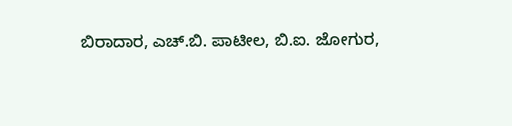ಬಿರಾದಾರ, ಎಚ್.ಬಿ. ಪಾಟೀಲ, ಬಿ.ಐ. ಜೋಗುರ,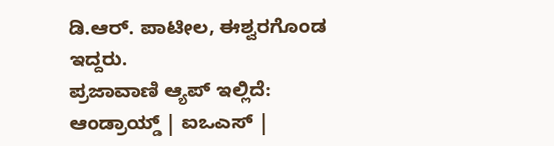ಡಿ.ಆರ್. ಪಾಟೀಲ, ಈಶ್ವರಗೊಂಡ ಇದ್ದರು.
ಪ್ರಜಾವಾಣಿ ಆ್ಯಪ್ ಇಲ್ಲಿದೆ: ಆಂಡ್ರಾಯ್ಡ್ | ಐಒಎಸ್ |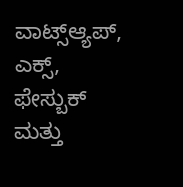ವಾಟ್ಸ್ಆ್ಯಪ್, ಎಕ್ಸ್, ಫೇಸ್ಬುಕ್ ಮತ್ತು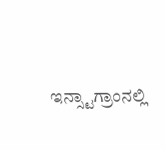ಇನ್ಸ್ಟಾಗ್ರಾಂನಲ್ಲಿ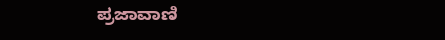ಪ್ರಜಾವಾಣಿ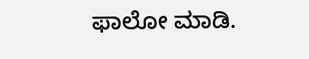ಫಾಲೋ ಮಾಡಿ.